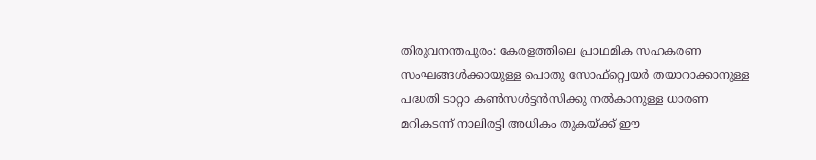തിരുവനന്തപുരം: കേരളത്തിലെ പ്രാഥമിക സഹകരണ സംഘങ്ങൾക്കായുള്ള പൊതു സോഫ്റ്റ്വെയർ തയാറാക്കാനുള്ള പദ്ധതി ടാറ്റാ കൺസൾട്ടൻസിക്കു നൽകാനുള്ള ധാരണ മറികടന്ന് നാലിരട്ടി അധികം തുകയ്ക്ക് ഈ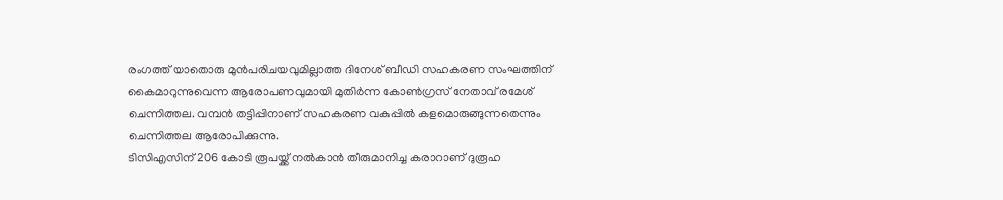രംഗത്ത് യാതൊരു മുൻപരിചയവുമില്ലാത്ത ദിനേശ് ബീഡി സഹകരണ സംഘത്തിന് കൈമാറുന്നുവെന്ന ആരോപണവുമായി മുതിർന്ന കോൺഗ്രസ് നേതാവ് രമേശ് ചെന്നിത്തല. വമ്പൻ തട്ടിപ്പിനാണ് സഹകരണ വകുപ്പിൽ കളമൊരുങ്ങുന്നതെന്നും ചെന്നിത്തല ആരോപിക്കുന്നു.
ടിസിഎസിന് 206 കോടി രൂപയ്ക്ക് നൽകാൻ തീരുമാനിച്ച കരാറാണ് ദുരൂഹ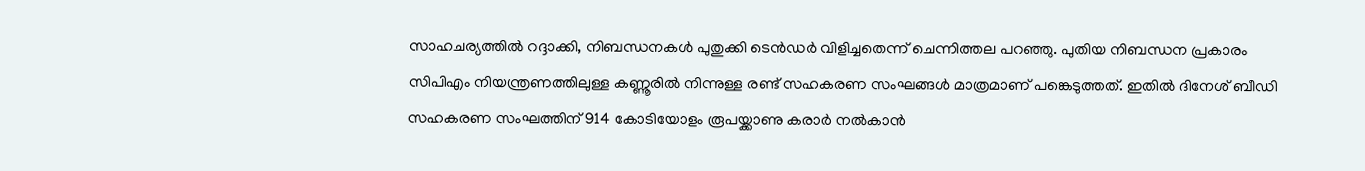സാഹചര്യത്തിൽ റദ്ദാക്കി, നിബന്ധനകൾ പുതുക്കി ടെൻഡർ വിളിച്ചതെന്ന് ചെന്നിത്തല പറഞ്ഞു. പുതിയ നിബന്ധന പ്രകാരം സിപിഎം നിയന്ത്രണത്തിലുള്ള കണ്ണൂരിൽ നിന്നുള്ള രണ്ട് സഹകരണ സംഘങ്ങൾ മാത്രമാണ് പങ്കെടുത്തത്. ഇതിൽ ദിനേശ് ബീഡി സഹകരണ സംഘത്തിന് 914 കോടിയോളം രൂപയ്ക്കാണു കരാർ നൽകാൻ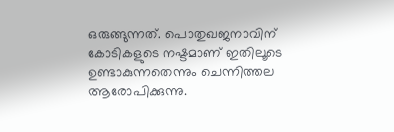ഒരുങ്ങുന്നത്. പൊതുഖജനാവിന് കോടികളുടെ നഷ്ടമാണ് ഇതിലൂടെ ഉണ്ടാകുന്നതെന്നും ചെന്നിത്തല ആരോപിക്കുന്നു.